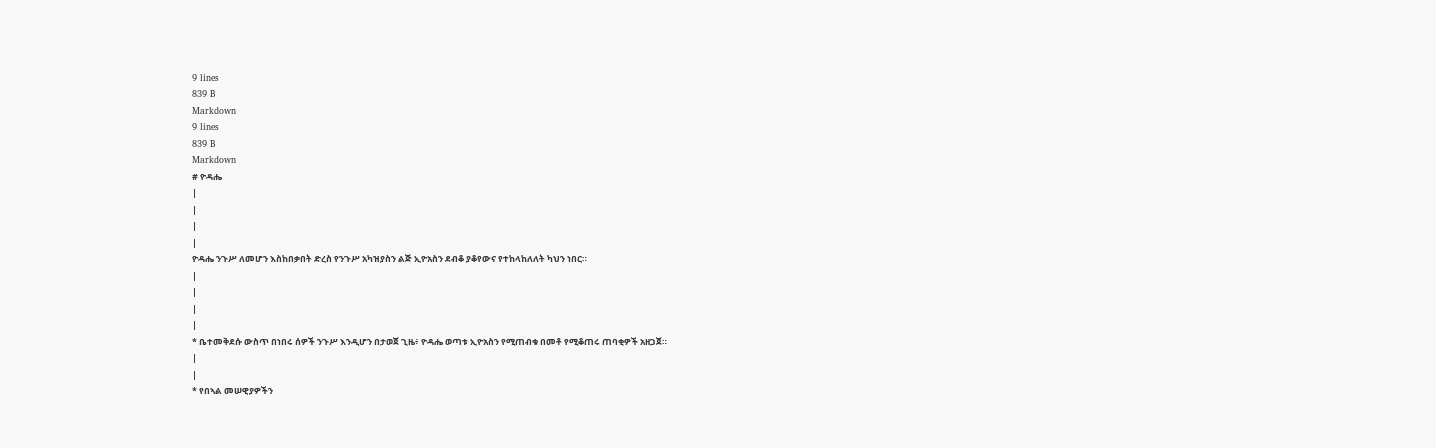9 lines
839 B
Markdown
9 lines
839 B
Markdown
# ዮዳሔ
|
|
|
|
ዮዳሔ ንጉሥ ለመሆን እስከበቃበት ድረስ የንጉሥ አካዝያስን ልጅ ኢዮአስን ደብቆ ያቆየውና የተከላከለለት ካህን ነበር።
|
|
|
|
* ቤተመቅደሱ ውስጥ በነበሩ ሰዎች ንጉሥ እንዲሆን በታወጀ ጊዜ፥ ዮዳሔ ወጣቱ ኢዮአስን የሚጠብቁ በመቶ የሚቆጠሩ ጠባቂዎች አዘጋጀ።
|
|
* የበኣል መሠዊያዎችን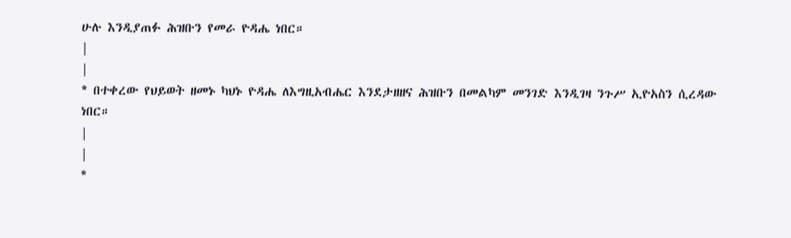ሁሉ እንዲያጠፉ ሕዝቡን የመራ ዮዳሔ ነበር።
|
|
* በተቀረው የህይወት ዘመኑ ካህኑ ዮዳሔ ለእግዚአብሔር እንደታዘዘና ሕዝቡን በመልካም መንገድ እንዲገዛ ንጉሥ ኢዮአስን ሲረዳው ነበር።
|
|
*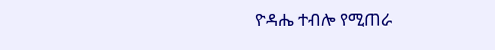ዮዳሔ ተብሎ የሚጠራ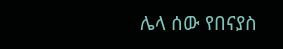ሌላ ሰው የበናያስ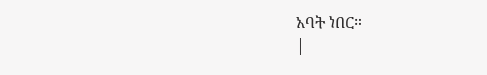አባት ነበር።
|